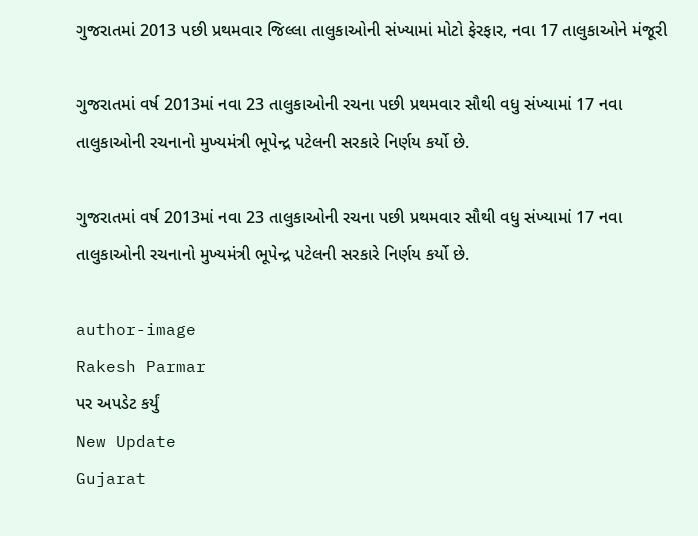ગુજરાતમાં 2013 પછી પ્રથમવાર જિલ્લા તાલુકાઓની સંખ્યામાં મોટો ફેરફાર, નવા 17 તાલુકાઓને મંજૂરી

ગુજરાતમાં વર્ષ 2013માં નવા 23 તાલુકાઓની રચના પછી પ્રથમવાર સૌથી વધુ સંખ્યામાં 17 નવા તાલુકાઓની રચનાનો મુખ્યમંત્રી ભૂપેન્દ્ર પટેલની સરકારે નિર્ણય કર્યો છે.

ગુજરાતમાં વર્ષ 2013માં નવા 23 તાલુકાઓની રચના પછી પ્રથમવાર સૌથી વધુ સંખ્યામાં 17 નવા તાલુકાઓની રચનાનો મુખ્યમંત્રી ભૂપેન્દ્ર પટેલની સરકારે નિર્ણય કર્યો છે.

author-image
Rakesh Parmar
પર અપડેટ કર્યું
New Update
Gujarat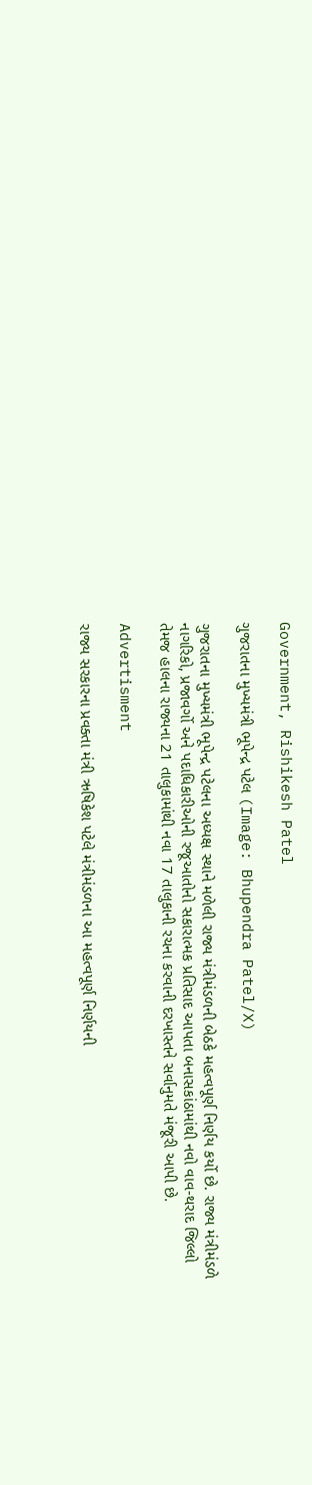Government, Rishikesh Patel

ગુજરાતના મુખ્યમંત્રી ભૂપેન્દ્ર પટેલ (Image: Bhupendra Patel/X)

ગુજરાતના મુખ્યમંત્રી ભૂપેન્દ્ર પટેલના અધ્યક્ષ સ્થાને મળેલી રાજ્ય મંત્રીમંડળની બેઠકે મહત્વપૂર્ણ નિર્ણય કર્યો છે. રાજ્ય મંત્રીમંડળે નાગરિકો, પ્રજાવર્ગો અને પદાધિકારીઓની રજૂઆતોનો સકારાત્મક પ્રતિસાદ આપતા બનાસકાંઠામાંથી નવો વાવ-થરાદ જિલ્લો તેમજ હાલના રાજ્યના 21 તાલુકામાંથી નવા 17 તાલુકાની રચના કરવાની દરખાસ્તને સર્વાનુમતે મંજૂરી આપી છે.

Advertisment

રાજ્ય સરકારના પ્રવક્તા મંત્રી ઋષિકેશ પટેલે મંત્રીમંડળના આ મહત્વપૂર્ણ નિર્ણયની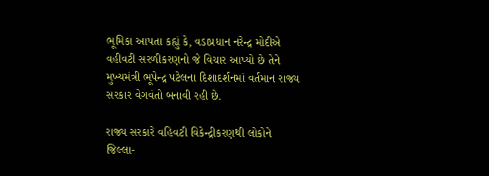ભૂમિકા આપતા કહ્યું કે, વડાપ્રધાન નરેન્દ્ર મોદીએ વહીવટી સરળીકરણનો જે વિચાર આપ્યો છે તેને મુખ્યમંત્રી ભૂપેન્દ્ર પટેલના દિશાદર્શનમાં વર્તમાન રાજ્ય સરકાર વેગવંતો બનાવી રહી છે.

રાજ્ય સરકારે વહિવટી વિકેન્દ્રીકરણથી લોકોને જિલ્લા-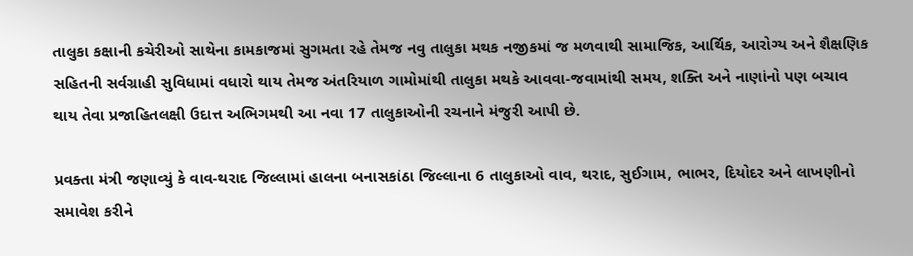તાલુકા કક્ષાની કચેરીઓ સાથેના કામકાજમાં સુગમતા રહે તેમજ નવુ તાલુકા મથક નજીકમાં જ મળવાથી સામાજિક, આર્થિક, આરોગ્ય અને શૈક્ષણિક સહિતની સર્વગ્રાહી સુવિધામાં વધારો થાય તેમજ અંતરિયાળ ગામોમાંથી તાલુકા મથકે આવવા-જવામાંથી સમય, શક્તિ અને નાણાંનો પણ બચાવ થાય તેવા પ્રજાહિતલક્ષી ઉદાત્ત અભિગમથી આ નવા 17 તાલુકાઓની રચનાને મંજુરી આપી છે.

પ્રવક્તા મંત્રી જણાવ્યું કે વાવ-થરાદ જિલ્લામાં હાલના બનાસકાંઠા જિલ્લાના 6 તાલુકાઓ વાવ, થરાદ, સુઈગામ, ભાભર, દિયોદર અને લાખણીનો સમાવેશ કરીને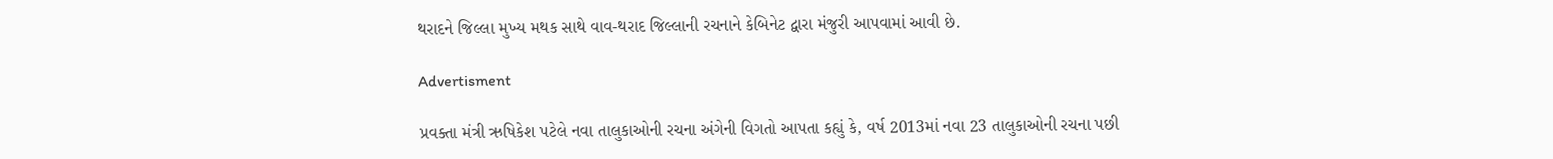થરાદને જિલ્લા મુખ્ય મથક સાથે વાવ-થરાદ જિલ્લાની રચનાને કેબિનેટ દ્વારા મંજુરી આપવામાં આવી છે.

Advertisment

પ્રવક્તા મંત્રી ઋષિકેશ પટેલે નવા તાલુકાઓની રચના અંગેની વિગતો આપતા કહ્યું કે, વર્ષ 2013માં નવા 23 તાલુકાઓની રચના પછી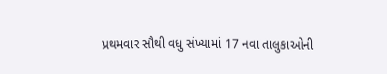પ્રથમવાર સૌથી વધુ સંખ્યામાં 17 નવા તાલુકાઓની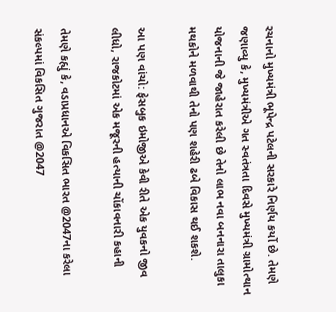રચનાનો મુખ્યમંત્રી ભૂપેન્દ્ર પટેલની સરકારે નિર્ણય કર્યો છે. તેમણે જણાવ્યુ કે, મુખ્યમંત્રીએ ગત સ્વતંત્રતા દિવસે મુખ્યમંત્રી ગ્રામોત્થાન યોજનાની જે જાહેરાત કરેલી છે તેનો લાભ નવા બનનારા તાલુકા મથકોને મળવાથી તેનો પણ શહેરી ઢબે વિકાસ થઈ શકશે.

આ પણ વાંચો: ફેસબુક ઇમોજીએ કેવી રીતે એક યુવકનો જીવ લીધો, રાજકોટમાં એક મજૂરની હત્યાની ચોંકાવનારી કહાની

તેમણે કહ્યું કે, વડાપ્રધાનએ વિકસિત ભારત @2047ના કરેલા સંકલ્પમાં વિકસિત ગુજરાત @2047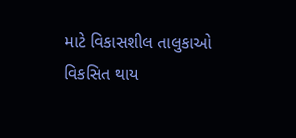માટે વિકાસશીલ તાલુકાઓ વિકસિત થાય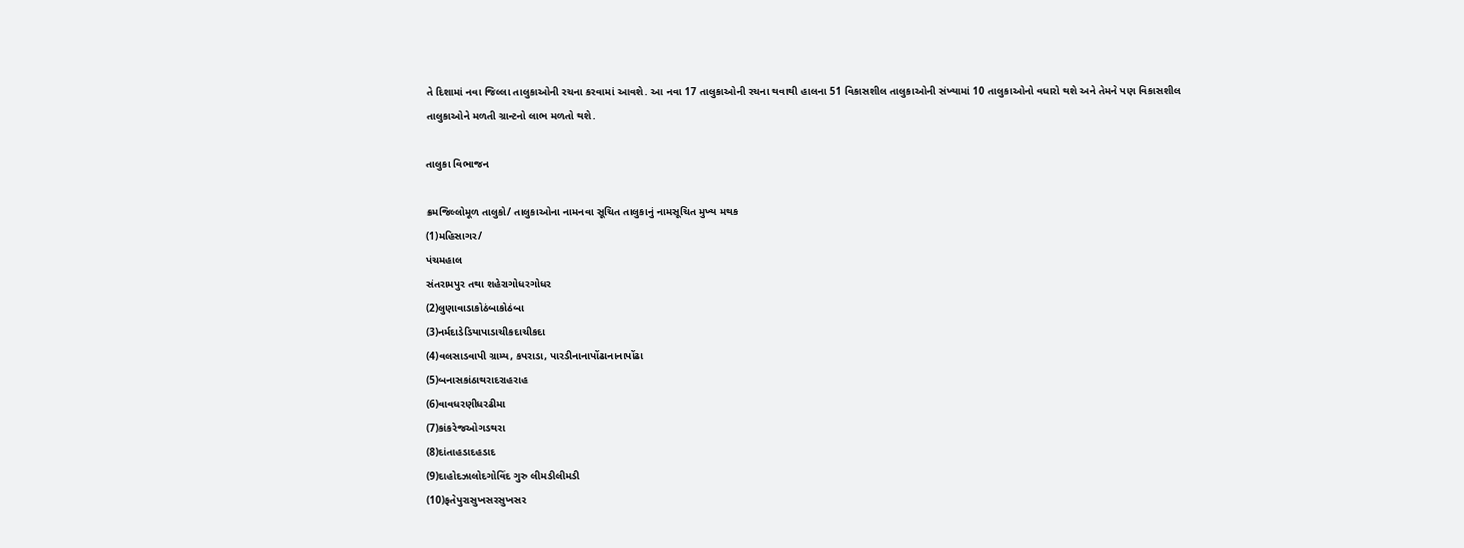તે દિશામાં નવા જિલ્લા તાલુકાઓની રચના કરવામાં આવશે. આ નવા 17 તાલુકાઓની રચના થવાથી હાલના 51 વિકાસશીલ તાલુકાઓની સંખ્યામાં 10 તાલુકાઓનો વધારો થશે અને તેમને પણ વિકાસશીલ તાલુકાઓને મળતી ગ્રાન્ટનો લાભ મળતો થશે.

તાલુકા વિભાજન

ક્રમજિલ્લોમૂળ તાલુકો/ તાલુકાઓના નામનવા સૂચિત તાલુકાનું નામસૂચિત મુખ્ય મથક
(1)મહિસાગર/
પંચમહાલ
સંતરામપુર તથા શહેરાગોધરગોધર
(2)લુણાવાડાકોઠંબાકોઠંબા
(3)નર્મદાડેડિયાપાડાચીકદાચીકદા
(4)વલસાડવાપી ગ્રામ્ય, કપરાડા, પારડીનાનાપોંઢાનાનાપોંઢા
(5)બનાસકાંઠાથરાદરાહરાહ
(6)વાવધરણીધરઢીમા
(7)કાંકરેજઓગડથરા
(8)દાંતાહડાદહડાદ
(9)દાહોદઝાલોદગોવિંદ ગુરુ લીમડીલીમડી
(10)ફતેપુરાસુખસરસુખસર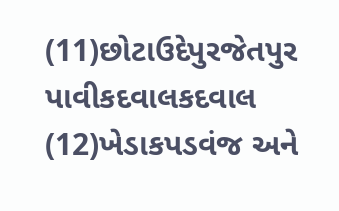(11)છોટાઉદેપુરજેતપુર પાવીકદવાલકદવાલ
(12)ખેડાકપડવંજ અને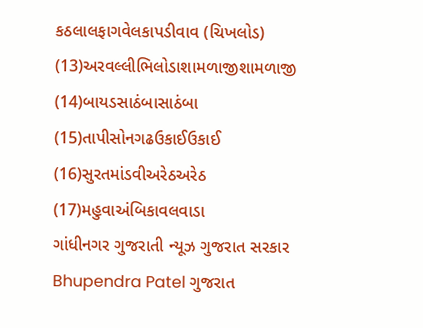કઠલાલફાગવેલકાપડીવાવ (ચિખલોડ)
(13)અરવલ્લીભિલોડાશામળાજીશામળાજી
(14)બાયડસાઠંબાસાઠંબા
(15)તાપીસોનગઢઉકાઈઉકાઈ
(16)સુરતમાંડવીઅરેઠઅરેઠ
(17)મહુવાઅંબિકાવલવાડા
ગાંધીનગર ગુજરાતી ન્યૂઝ ગુજરાત સરકાર Bhupendra Patel ગુજરાત